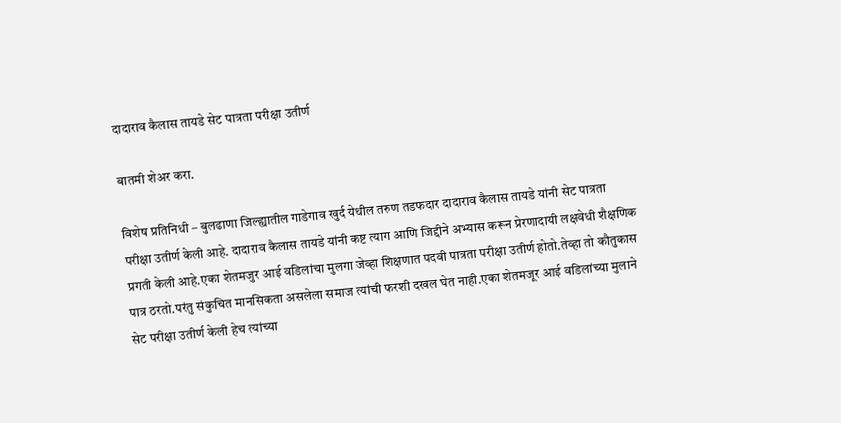दादाराव कैलास तायडे सेट पात्रता परीक्षा उतीर्ण

बातमी शेअर करा.

विशेष प्रतिनिधी – बुलढाणा जिल्ह्यातील गाडेगाव खुर्द येथील तरुण तडफदार दादाराव कैलास तायडे यांनी सेट पात्रता परीक्षा उतीर्ण केली आहे. दादाराव कैलास तायडे यांनी कष्ट त्याग आणि जिद्दीने अभ्यास करून प्रेरणादायी लक्षवेधी शैक्षणिक प्रगती केली आहे.एका शेतमजुर आई वडिलांचा मुलगा जेव्हा शिक्षणात पदवी पात्रता परीक्षा उतीर्ण होतो.तेव्हा तो कौतुकास पात्र ठरतो.परंतु संकुचित मानसिकता असलेला समाज त्यांची फरशी दखल घेत नाही.एका शेतमजूर आई वडिलांच्या मुलाने सेट परीक्षा उतीर्ण केली हेच त्यांच्या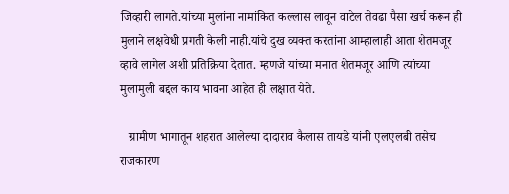जिव्हारी लागते.यांच्या मुलांना नामांकित कल्लास लावून वाटेल तेवढा पैसा खर्च करून ही मुलाने लक्षवेधी प्रगती केली नाही.यांचे दुख व्यक्त करतांना आम्हालाही आता शेतमजूर व्हावे लागेल अशी प्रतिक्रिया देतात. म्हणजे यांच्या मनात शेतमजूर आणि त्यांच्या मुलामुली बद्दल काय भावना आहेत ही लक्षात येते.

   ग्रामीण भागातून शहरात आलेल्या दादाराव कैलास तायडे यांनी एलएलबी तसेच राजकारण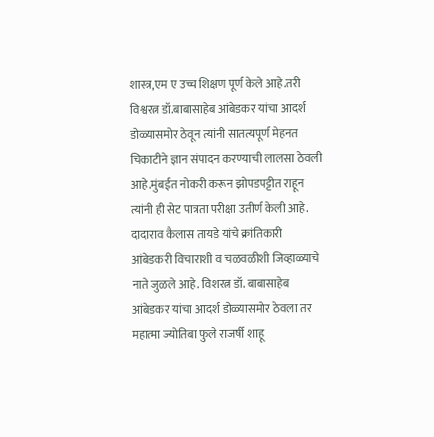शास्त्र,एम ए उच्च शिक्षण पूर्ण केले आहे.तरी विश्वरत्न डॉ.बाबासाहेब आंबेडकर यांचा आदर्श डोळ्यासमोर ठेवून त्यांनी सातत्यपूर्ण मेहनत चिकाटीने ज्ञान संपादन करण्याची लालसा ठेवली आहे.मुंबईत नोकरी करून झोपडपट्टीत राहून त्यांनी ही सेट पात्रता परीक्षा उतीर्ण केली आहे. दादाराव कैलास तायडे यांचे क्रांतिकारी आंबेडकरी विचाराशी व चळवळीशी जिव्हाळ्याचे नाते जुळले आहे. विशरत्न डॉ. बाबासाहेब आंबेडकर यांचा आदर्श डोळ्यासमोर ठेवला तर महात्मा ज्योतिबा फुले राजर्षी शाहू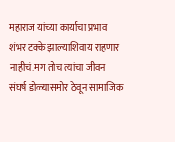महाराज यांच्या कार्याचा प्रभाव शंभर टक्के झाल्याशिवाय राहणार नाहीचं.मग तोच त्यांचा जीवन संघर्ष डोळ्यासमोर ठेवून सामाजिक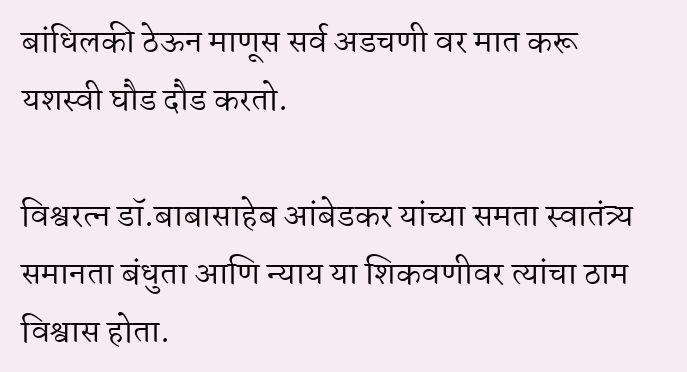बांधिलकी ठेऊन माणूस सर्व अडचणी वर मात करू यशस्वी घौड दौड करतो.

विश्वरत्न डॉ.बाबासाहेब आंबेडकर यांच्या समता स्वातंत्र्य समानता बंधुता आणि न्याय या शिकवणीवर त्यांचा ठाम विश्वास होता.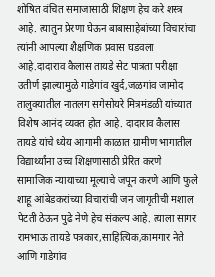शोषित वंचित समाजासाठी शिक्षण हेच करे शस्त्र आहे. त्यातुन प्रेरणा घेऊन बाबासाहेबांच्या विचारांचा त्यांनी आपल्या शैक्षणिक प्रवास घडवला आहे.दादाराव कैलास तायडे सेट पात्रता परीक्षा उतीर्ण झाल्यामुळे गाडेगांव खुर्द,जळगांव जामोद तालुक्यातील नातलग सगेसोयरे मित्रमंडळी यांच्यात  विशेष आनंद व्यक्त होत आहे. दादाराव कैलास तायडे यांचे ध्येय आगामी काळात ग्रामीण भागातील विद्यार्थ्यांना उच्च शिक्षणासाठी प्रेरित करणे सामाजिक न्यायाच्या मूल्याचे जपून करणे आणि फुले शाहू आंबेडकरांच्या विचारांची जन जागृतीची मशाल पेटती ठेऊन पुढे नेणे हेच संकल्प आहे. त्याला सागर रामभाऊ तायडे पत्रकार,साहित्यिक,कामगार नेते आणि गाडेगांव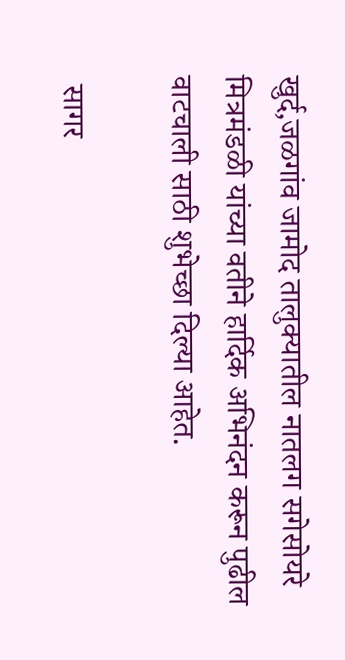खुर्द,जळगांव जामोद तालुक्यातील नातलग सगेसोयरे मित्रमंडळी यांच्या वतीने हार्दिक अभिनंदन करून पुढील वाटचाली साठी शुभेच्छा दिल्या आहेत.

 सागर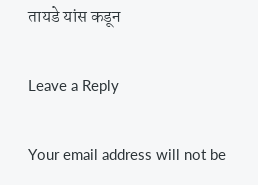तायडे यांस कडून

Leave a Reply

Your email address will not be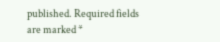published. Required fields are marked *